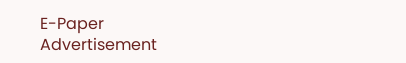E-Paper
Advertisement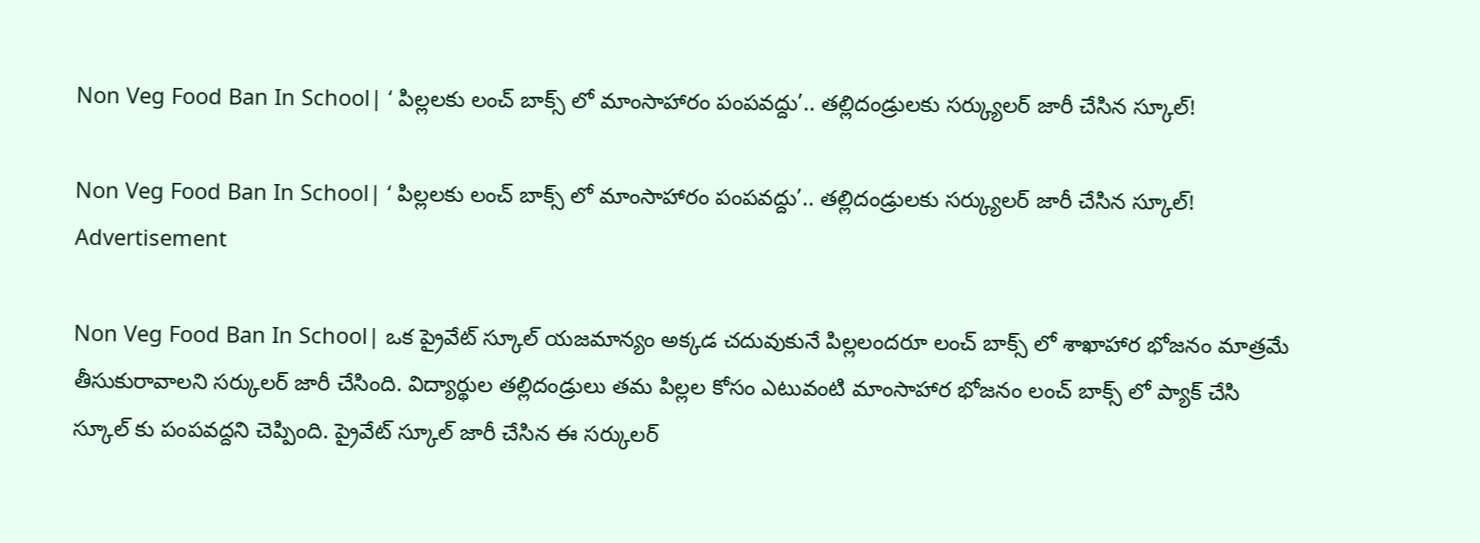Non Veg Food Ban In School| ‘ పిల్లలకు లంచ్ బాక్స్ లో మాంసాహారం పంపవద్దు’.. తల్లిదండ్రులకు సర్క్యులర్ జారీ చేసిన స్కూల్!

Non Veg Food Ban In School| ‘ పిల్లలకు లంచ్ బాక్స్ లో మాంసాహారం పంపవద్దు’.. తల్లిదండ్రులకు సర్క్యులర్ జారీ చేసిన స్కూల్!
Advertisement

Non Veg Food Ban In School| ఒక ప్రైవేట్ స్కూల్ యజమాన్యం అక్కడ చదువుకునే పిల్లలందరూ లంచ్ బాక్స్ లో శాఖాహార భోజనం మాత్రమే తీసుకురావాలని సర్కులర్ జారీ చేసింది. విద్యార్థుల తల్లిదండ్రులు తమ పిల్లల కోసం ఎటువంటి మాంసాహార భోజనం లంచ్ బాక్స్ లో ప్యాక్ చేసి స్కూల్ కు పంపవద్దని చెప్పింది. ప్రైవేట్ స్కూల్ జారీ చేసిన ఈ సర్కులర్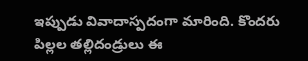ఇప్పుడు వివాదాస్పదంగా మారింది. కొందరు పిల్లల తల్లిదండ్రులు ఈ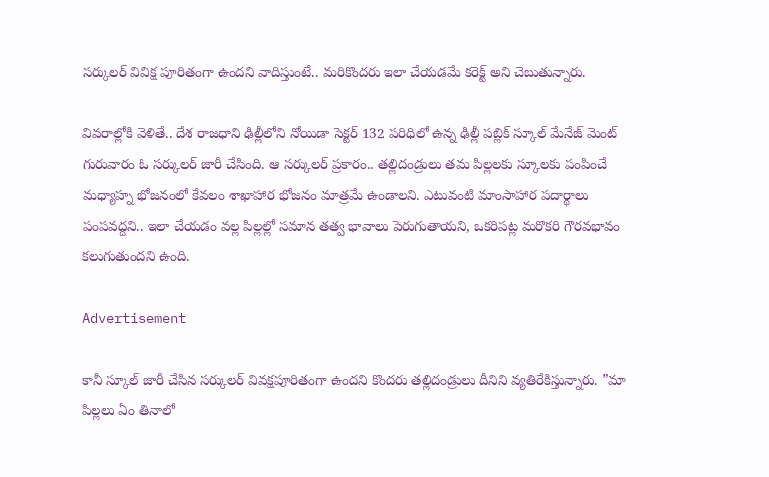సర్కులర్ వివిక్ష పూరితంగా ఉందని వాదిస్తుంటే.. మరికొందరు ఇలా చేయడమే కరెక్ట్ అని చెబుతున్నారు.

వివరాల్లోకి వెళితే.. దేశ రాజధాని ఢిల్లీలోని నోయిడా సెక్టర్ 132 పరిధిలో ఉన్న ఢిల్లీ పబ్లిక్ స్కూల్ మేనేజ్ మెంట్ గురువారం ఓ సర్కులర్ జారీ చేసింది. ఆ సర్కులర్ ప్రకారం.. తల్లిదండ్రులు తమ పిల్లలకు స్కూలకు పంపించే మధ్యాహ్న భోజనంలో కేవలం శాఖాహార భోజనం మాత్రమే ఉండాలని. ఎటువంటి మాంసాహార పదార్థాలు పంపవద్దని.. ఇలా చేయడం వల్ల పిల్లల్లో సమాన తత్వ భావాలు పెరుగుతాయని, ఒకరిపట్ల మరొకరి గౌరవభావం కలుగుతుందని ఉంది.

Advertisement

కానీ స్కూల్ జారీ చేసిన సర్కులర్ వివక్షపూరితంగా ఉందని కొందరు తల్లిదండ్రులు దీనిని వ్యతిరేకిస్తున్నారు. ”మా పిల్లలు ఏం తినాలో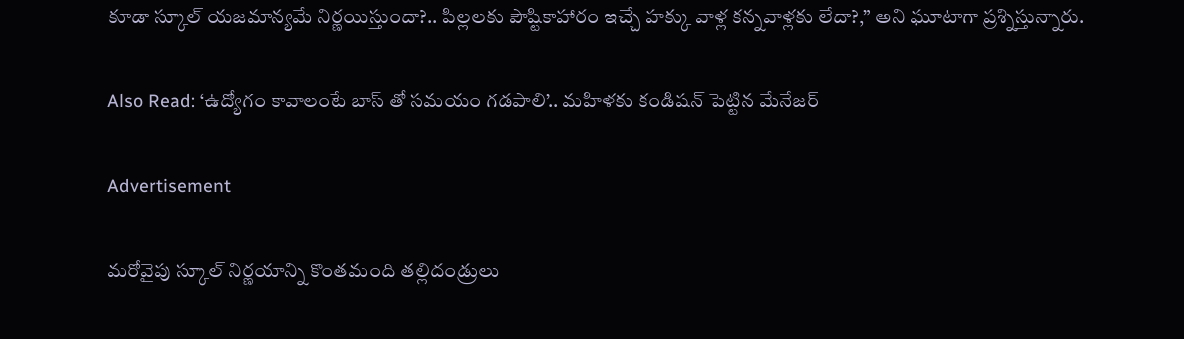కూడా స్కూల్ యజమాన్యమే నిర్ణయిస్తుందా?.. పిల్లలకు పౌష్టికాహారం ఇచ్చే హక్కు వాళ్ల కన్నవాళ్లకు లేదా?,” అని ఘూటాగా ప్రశ్నిస్తున్నారు.

Also Read: ‘ఉద్యోగం కావాలంటే బాస్ తో సమయం గడపాలి’.. మహిళకు కండిషన్ పెట్టిన మేనేజర్

Advertisement

మరోవైపు స్కూల్ నిర్ణయాన్ని కొంతమంది తల్లిదండ్రులు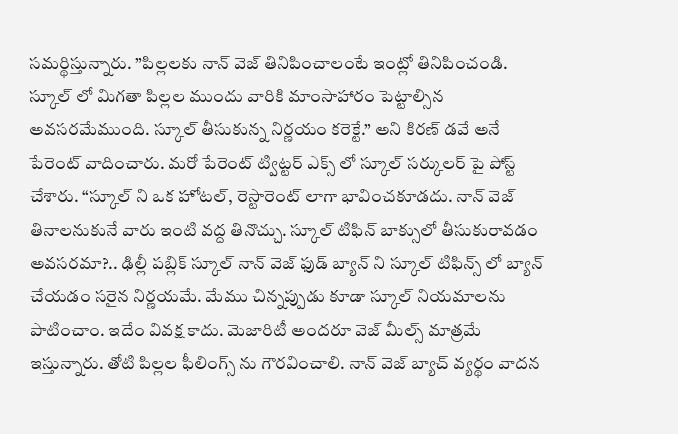సమర్థిస్తున్నారు. ”పిల్లలకు నాన్ వెజ్ తినిపించాలంటే ఇంట్లో తినిపించండి. స్కూల్ లో మిగతా పిల్లల ముందు వారికి మాంసాహారం పెట్టాల్సిన అవసరమేముంది. స్కూల్ తీసుకున్న నిర్ణయం కరెక్టే.” అని కిరణ్ డవే అనే పేరెంట్ వాదించారు. మరో పేరెంట్ ట్విట్టర్ ఎక్స్ లో స్కూల్ సర్కులర్ పై పోస్ట్ చేశారు. “స్కూల్ ని ఒక హోటల్, రెస్టారెంట్ లాగా భావించకూడదు. నాన్ వెజ్ తినాలనుకునే వారు ఇంటి వద్ద తినొచ్చు. స్కూల్ టిఫిన్ బాక్సులో తీసుకురావడం అవసరమా?.. ఢిల్లీ పబ్లిక్ స్కూల్ నాన్ వెజ్ ఫుడ్ బ్యాన్ ని స్కూల్ టిఫిన్స్ లో బ్యాన్ చేయడం సరైన నిర్ణయమే. మేము చిన్నప్పుడు కూడా స్కూల్ నియమాలను పాటించాం. ఇదేం వివక్ష కాదు. మెజారిటీ అందరూ వెజ్ మీల్స్ మాత్రమే ఇస్తున్నారు. తోటి పిల్లల ఫీలింగ్స్ ను గౌరవించాలి. నాన్ వెజ్ బ్యాచ్ వ్యర్థం వాదన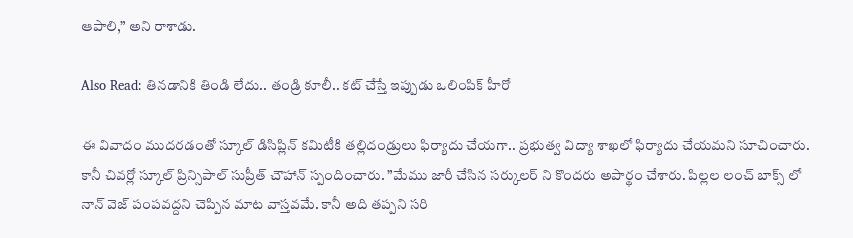ఆపాలి,” అని రాశాడు.

Also Read: తినడానికి తిండి లేదు.. తండ్రి కూలీ.. కట్ చేస్తే ఇప్పుడు ఒలింపిక్ హీరో

ఈ వివాదం ముదరడంతో స్కూల్ డిసిప్లిన్ కమిటీకి తల్లిదండ్రులు ఫిర్యాదు చేయగా.. ప్రభుత్వ విద్యా శాఖలో ఫిర్యాదు చేయమని సూచించారు. కానీ చివర్లో స్కూల్ ప్రిన్సిపాల్ సుప్రీత్ చౌహాన్ స్పందించారు. ”మేము జారీ చేసిన సర్కులర్ ని కొందరు అపార్థం చేశారు. పిల్లల లంచ్ బాక్స్ లో నాన్ వెజ్ పంపవద్దని చెప్పిన మాట వాస్తవమే. కానీ అది తప్పని సరి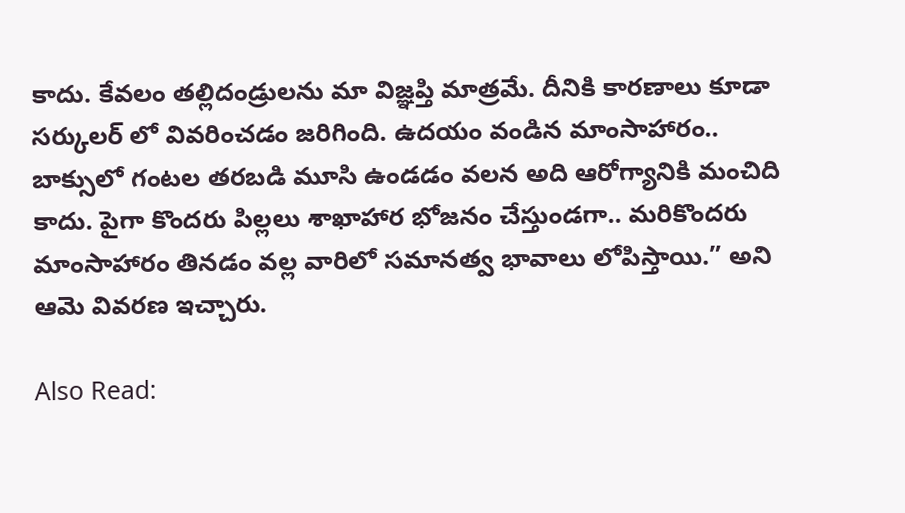కాదు. కేవలం తల్లిదండ్రులను మా విజ్ఞప్తి మాత్రమే. దీనికి కారణాలు కూడా సర్కులర్ లో వివరించడం జరిగింది. ఉదయం వండిన మాంసాహారం.. బాక్సులో గంటల తరబడి మూసి ఉండడం వలన అది ఆరోగ్యానికి మంచిది కాదు. పైగా కొందరు పిల్లలు శాఖాహార భోజనం చేస్తుండగా.. మరికొందరు మాంసాహారం తినడం వల్ల వారిలో సమానత్వ భావాలు లోపిస్తాయి.” అని ఆమె వివరణ ఇచ్చారు.

Also Read: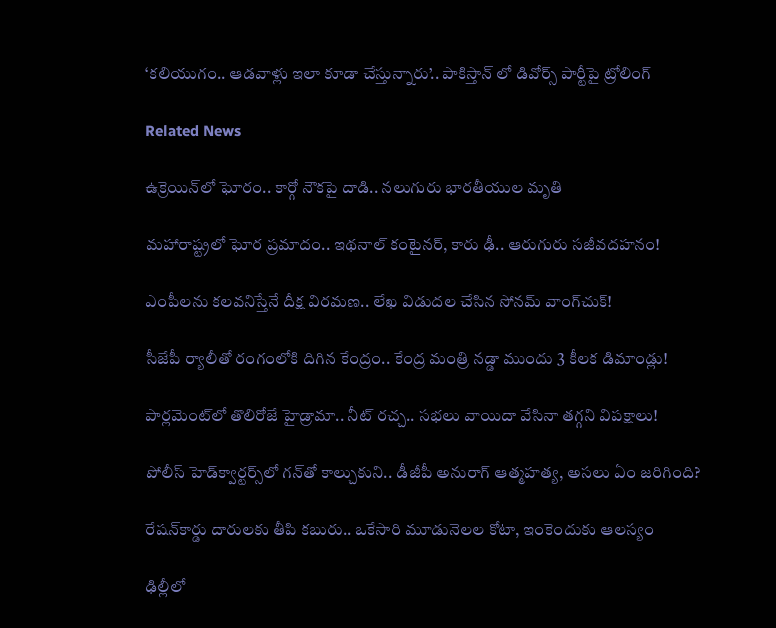‘కలియుగం.. ఆడవాళ్లు ఇలా కూడా చేస్తున్నారు’.. పాకిస్తాన్ లో డివోర్స్ పార్టీపై ట్రోలింగ్

Related News

ఉక్రెయిన్‌లో ఘోరం.. కార్గో నౌకపై దాడి.. నలుగురు భారతీయుల మృతి

మహారాష్ట్రలో ఘోర ప్రమాదం.. ఇథనాల్ కంటైనర్, కారు ఢీ.. ఆరుగురు సజీవదహనం!

ఎంపీలను కలవనిస్తేనే దీక్ష విరమణ.. లేఖ విడుదల చేసిన సోనమ్ వాంగ్‌చుక్!

సీజేపీ ర్యాలీతో రంగంలోకి దిగిన కేంద్రం.. కేంద్ర మంత్రి నడ్డా ముందు 3 కీలక డిమాండ్లు!

పార్లమెంట్‌లో తొలిరోజే హైడ్రామా.. నీట్ రచ్చ.. సభలు వాయిదా వేసినా తగ్గని విపక్షాలు!

పోలీస్ హెడ్‌క్వార్టర్స్‌లో గన్‌తో కాల్చుకుని.. డీజీపీ అనురాగ్‌ ఆత్మహత్య, అసలు ఏం జరిగింది?

రేషన్‌కార్డు దారులకు తీపి కబురు.. ఒకేసారి మూడునెలల కోటా, ఇంకెందుకు ఆలస్యం

ఢిల్లీలో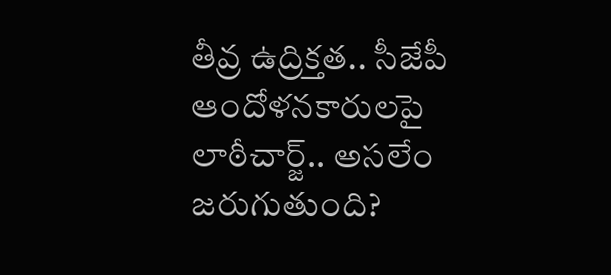తీవ్ర ఉద్రిక్తత.. సీజేపీ ఆందోళనకారులపై లాఠీచార్జ్.. అసలేం జరుగుతుంది?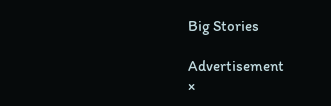Big Stories

Advertisement
×